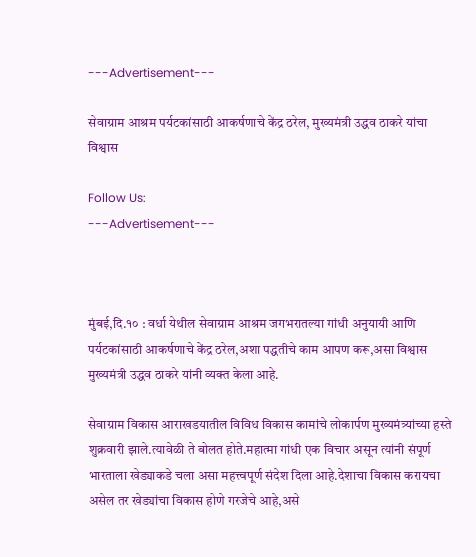---Advertisement---

सेवाग्राम आश्रम पर्यटकांसाठी आकर्षणाचे केंद्र ठरेल, मुख्यमंत्री उद्धव ठाकरे यांचा विश्वास

Follow Us:
---Advertisement---



मुंबई,दि.१० : वर्धा येथील सेवाग्राम आश्रम जगभरातल्या गांधी अनुयायी आणि पर्यटकांसाठी आकर्षणाचे केंद्र ठरेल,अशा पद्धतीचे काम आपण करू,असा विश्वास मुख्यमंत्री उद्धव ठाकरे यांनी व्यक्त केला आहे.

सेवाग्राम विकास आराखडयातील विविध विकास कामांचे लोकार्पण मुख्यमंत्र्यांच्या हस्ते शुक्रवारी झाले.त्यावेळी ते बोलत होते.महात्मा गांधी एक विचार असून त्यांनी संपूर्ण भारताला खेड्याकडे चला असा महत्त्वपूर्ण संदेश दिला आहे.देशाचा विकास करायचा असेल तर खेड्यांचा विकास होणे गरजेचे आहे,असे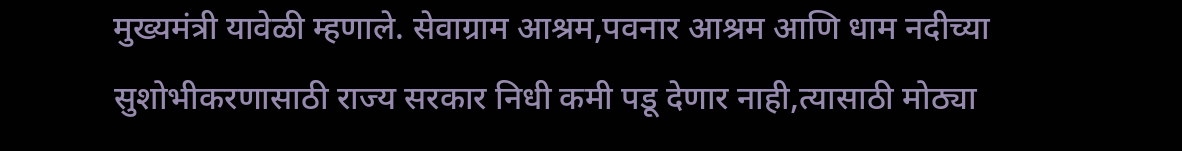मुख्यमंत्री यावेळी म्हणाले. सेवाग्राम आश्रम,पवनार आश्रम आणि धाम नदीच्या सुशोभीकरणासाठी राज्य सरकार निधी कमी पडू देणार नाही,त्यासाठी मोठ्या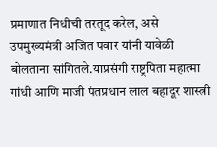प्रमाणात निधीची तरतूद करेल, असे उपमुख्यमंत्री अजित पवार यांनी यावेळी बोलताना सांगितले.याप्रसंगी राष्ट्रपिता महात्मा गांधी आणि माजी पंतप्रधान लाल बहादूर शास्त्री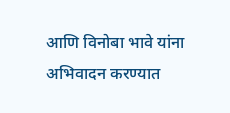आणि विनोबा भावे यांना अभिवादन करण्यात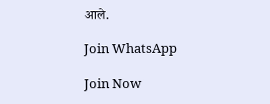आले.

Join WhatsApp

Join Now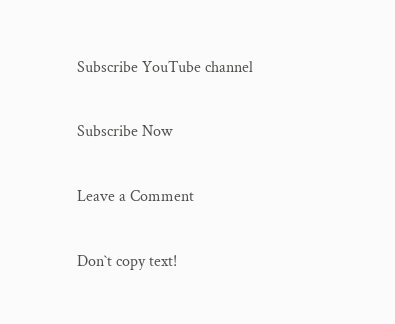Subscribe YouTube channel

Subscribe Now

Leave a Comment

Don`t copy text!